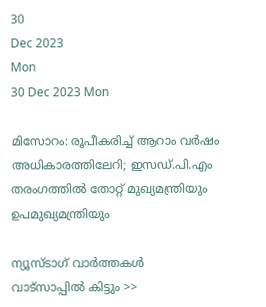30
Dec 2023
Mon
30 Dec 2023 Mon

മിസോറം: രൂപീകരിച്ച് ആറാം വര്‍ഷം അധികാരത്തിലേറി; ഇസഡ്.പി.എം തരംഗത്തില്‍ തോറ്റ് മുഖ്യമന്ത്രിയും ഉപമുഖ്യമന്ത്രിയും

ന്യൂസ്ടാഗ് വാര്‍ത്തകള്‍ വാട്‌സാപ്പില്‍ കിട്ടും >>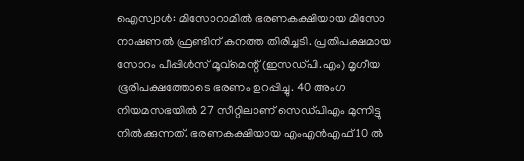ഐസ്വാള്‍: മിസോറാമില്‍ ഭരണകക്ഷിയായ മിസോ നാഷണല്‍ ഫ്രണ്ടിന് കനത്ത തിരിച്ചടി. പ്രതിപക്ഷമായ സോറം പീപ്പിള്‍സ് മൂവ്‌മെന്റ് (ഇസഡ്പി.എം) മൃഗീയ ഭൂരിപക്ഷത്തോടെ ഭരണം ഉറപ്പിച്ചു. 40 അംഗ നിയമസഭയില്‍ 27 സീറ്റിലാണ് സെഡ്പിഎം മുന്നിട്ടു നില്‍ക്കുന്നത്. ഭരണകക്ഷിയായ എംഎന്‍എഫ് 10 ല്‍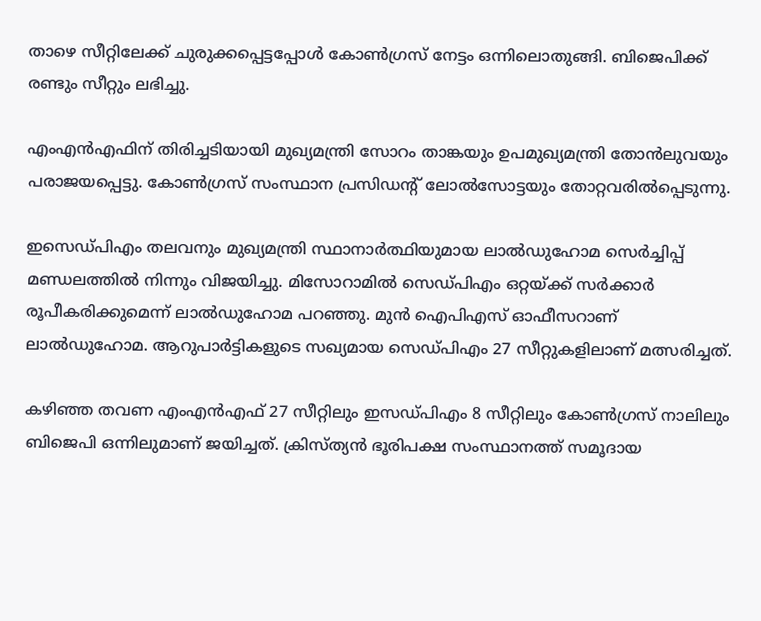താഴെ സീറ്റിലേക്ക് ചുരുക്കപ്പെട്ടപ്പോള്‍ കോണ്‍ഗ്രസ് നേട്ടം ഒന്നിലൊതുങ്ങി. ബിജെപിക്ക് രണ്ടും സീറ്റും ലഭിച്ചു.

എംഎന്‍എഫിന് തിരിച്ചടിയായി മുഖ്യമന്ത്രി സോറം താങ്കയും ഉപമുഖ്യമന്ത്രി തോന്‍ലുവയും പരാജയപ്പെട്ടു. കോണ്‍ഗ്രസ് സംസ്ഥാന പ്രസിഡന്റ് ലോല്‍സോട്ടയും തോറ്റവരില്‍പ്പെടുന്നു.

ഇസെഡ്പിഎം തലവനും മുഖ്യമന്ത്രി സ്ഥാനാര്‍ത്ഥിയുമായ ലാല്‍ഡുഹോമ സെര്‍ച്ചിപ്പ് മണ്ഡലത്തില്‍ നിന്നും വിജയിച്ചു. മിസോറാമില്‍ സെഡ്പിഎം ഒറ്റയ്ക്ക് സര്‍ക്കാര്‍ രൂപീകരിക്കുമെന്ന് ലാല്‍ഡുഹോമ പറഞ്ഞു. മുന്‍ ഐപിഎസ് ഓഫീസറാണ് ലാല്‍ഡുഹോമ. ആറുപാര്‍ട്ടികളുടെ സഖ്യമായ സെഡ്പിഎം 27 സീറ്റുകളിലാണ് മത്സരിച്ചത്.

കഴിഞ്ഞ തവണ എംഎന്‍എഫ് 27 സീറ്റിലും ഇസഡ്പിഎം 8 സീറ്റിലും കോണ്‍ഗ്രസ് നാലിലും ബിജെപി ഒന്നിലുമാണ് ജയിച്ചത്. ക്രിസ്ത്യന്‍ ഭൂരിപക്ഷ സംസ്ഥാനത്ത് സമൂദായ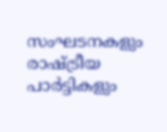സംഘടനകളും രാഷ്ട്രീയ പാര്‍ട്ടികളും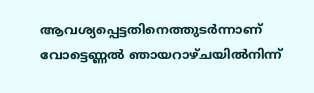ആവശ്യപ്പെട്ടതിനെത്തുടര്‍ന്നാണ് വോട്ടെണ്ണല്‍ ഞായറാഴ്ചയില്‍നിന്ന്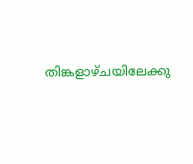തിങ്കളാഴ്ചയിലേക്കു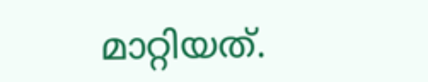മാറ്റിയത്.